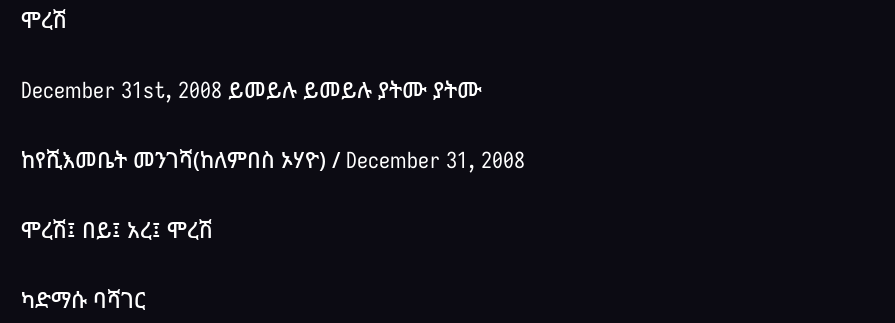ሞረሽ

December 31st, 2008 ይመይሉ ይመይሉ ያትሙ ያትሙ

ከየሺእመቤት መንገሻ(ከለምበስ ኦሃዮ) / December 31, 2008

ሞረሽ፤ በይ፤ አረ፤ ሞረሽ

ካድማሱ ባሻገር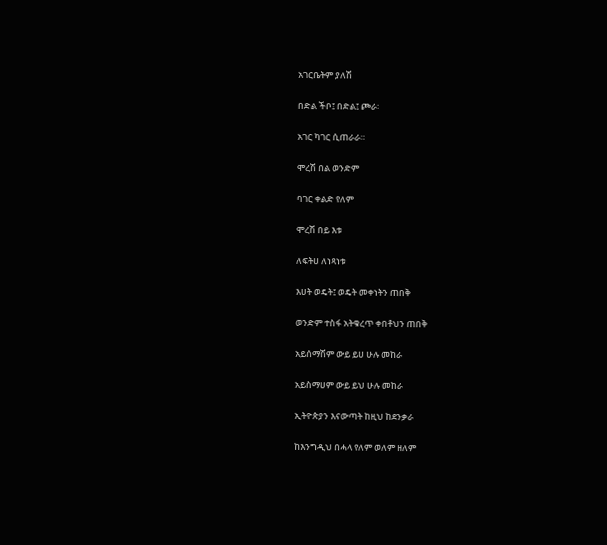አገርቤትም ያለሽ

በድል ችቦ፤ በድል፤ ጮራ፡

አገር ካገር ሲጠራራ።

ሞረሽ በል ወንድም

ባገር ቀልድ የለም

ሞረሽ በይ እቱ

ለፍትሀ ለነጻነቱ

እሀት ወዴት፤ ወዴት መቀነትን ጠበቅ

ወንድም ተስፋ አትቁረጥ ቀበቶህን ጠበቅ

አይሰማሽም ውይ ይሀ ሁሉ መከራ

አይስማሀም ውይ ይህ ሁሉ መከራ

ኢትዮጵያን እናውጣት ከዚህ ከደንቃራ

ከእንግዲህ በሓላ የለም ወለም ዘለም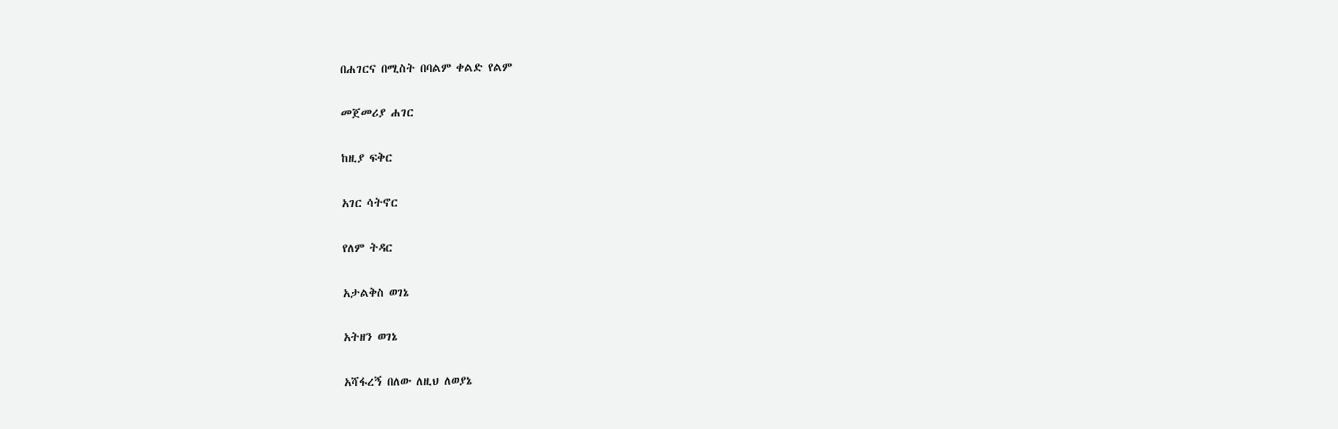በሐገርና በሚስት በባልም ቀልድ የልም

መጀመሪያ ሐገር

ከዚያ ፍቅር

አገር ሳትኖር

የለም ትዳር

አታልቅስ ወገኔ

አትዘን ወገኔ

አሻፋረኝ በለው ለዚህ ለወያኔ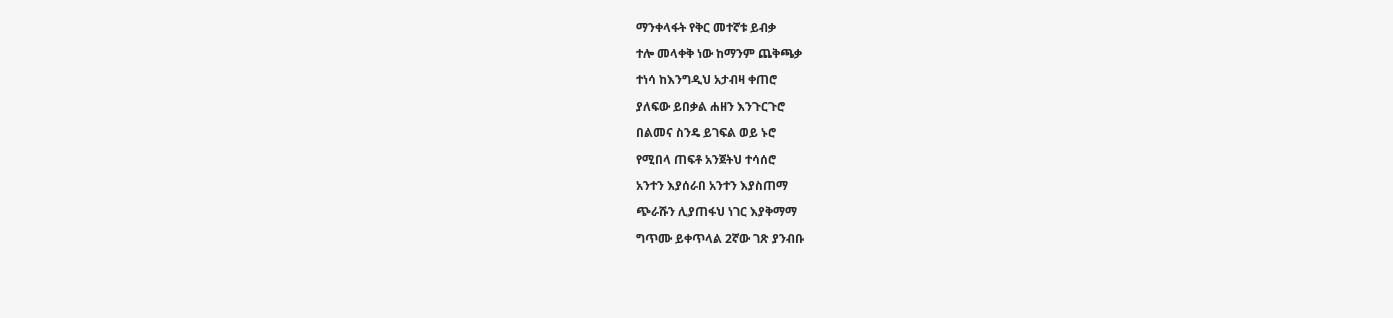ማንቀላፋት የቅር መተኛቱ ይብቃ

ተሎ መላቀቅ ነው ከማንም ጨቅጫቃ

ተነሳ ከእንግዲህ አታብዛ ቀጠሮ

ያለፍው ይበቃል ሐዘን እንጉርጉሮ

በልመና ስንዴ ይገፍል ወይ ኑሮ

የሚበላ ጠፍቶ አንጀትህ ተሳሰሮ

አንተን እያሰራበ አንተን እያስጠማ

ጭራሹን ሊያጠፋህ ነገር እያቅማማ

ግጥሙ ይቀጥላል 2ኛው ገጽ ያንብቡ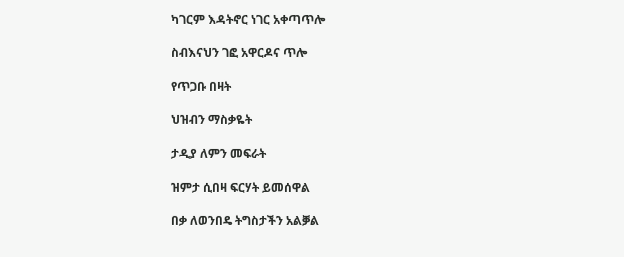ካገርም እዳትኖር ነገር አቀጣጥሎ

ስብእናህን ገፎ አዋርዶና ጥሎ

የጥጋቡ በዛት

ህዝብን ማስቃዬት

ታዲያ ለምን መፍራት

ዝምታ ሲበዛ ፍርሃት ይመሰዋል

በቃ ለወንበዴ ትግስታችን አልቓል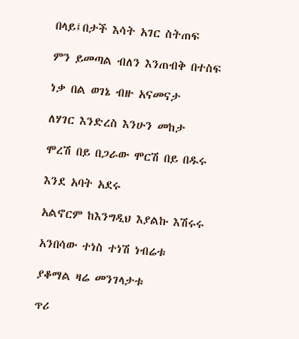በላይ፤በታች እሳት አገር ስትጠፍ

ምን ይመጣል ብለን እንጠብቅ በተስፍ

ነቃ በል ወገኔ ብዙ አናመናታ

ለሃገር እንድረስ እንሁን መከታ

ሞረሽ በይ በጋራው ሞርሽ በይ በዱሩ

እንደ አባት አደሩ

አልኖርም ከእንግዲህ እያልኩ እሽሩሩ

አንበሳው ተነስ ተነሽ ነብሬቱ

ያቆማል ዛሬ መንገላታቱ

ጥሪ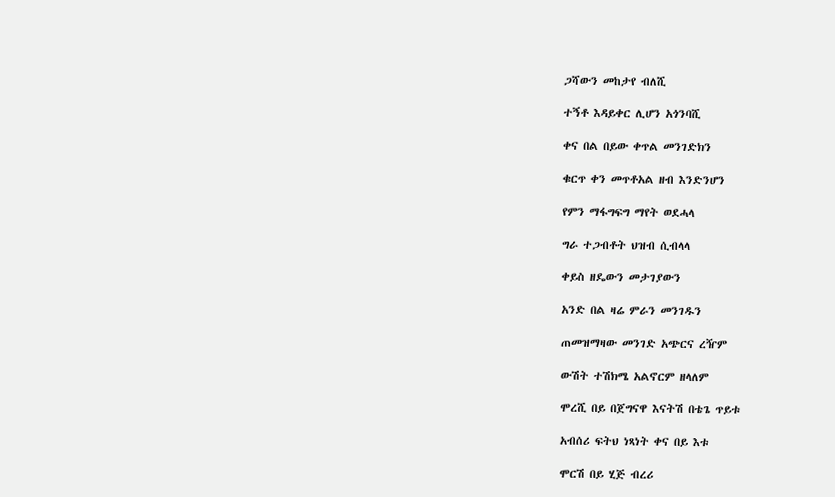ጋሻውን መከታየ ብለሺ

ተኝቶ እዳይቀር ሊሆን አጎንባሺ

ቀና በል በይው ቀጥል መንገድክን

ቁርጥ ቀን መጥቶአል ዘብ እንድንሆን

የምን ማፋግፍግ ማየት ወደሓላ

ግራ ተጋብቶት ህዝብ ሲብላላ

ቀይስ ዘዴውን መታገያውን

አንድ በል ዛሬ ምራን መንገዱን

ጠመዝማዛው መንገድ አጭርና ረዥም

ውሽት ተሽክሜ አልኖርም ዘላለም

ሞረሺ በይ በጀግናዋ እናትሽ በቴጌ ጥይቱ

አብሰሪ ፍትህ ነጻነት ቀና በይ እቱ

ሞርሽ በይ ሂጅ ብረሪ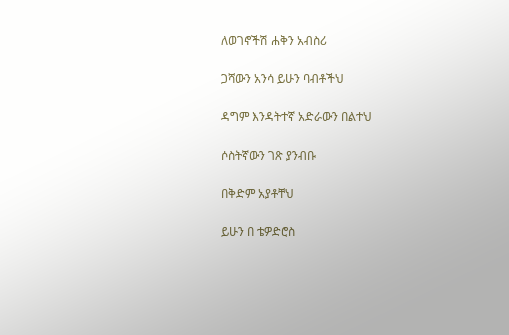ለወገኖችሽ ሐቅን አብስሪ

ጋሻውን አንሳ ይሁን ባብቶችህ

ዳግም እንዳትተኛ አድራውን በልተህ

ሶስትኛውን ገጽ ያንብቡ

በቅድም አያቶቸህ

ይሁን በ ቴዎድሮስ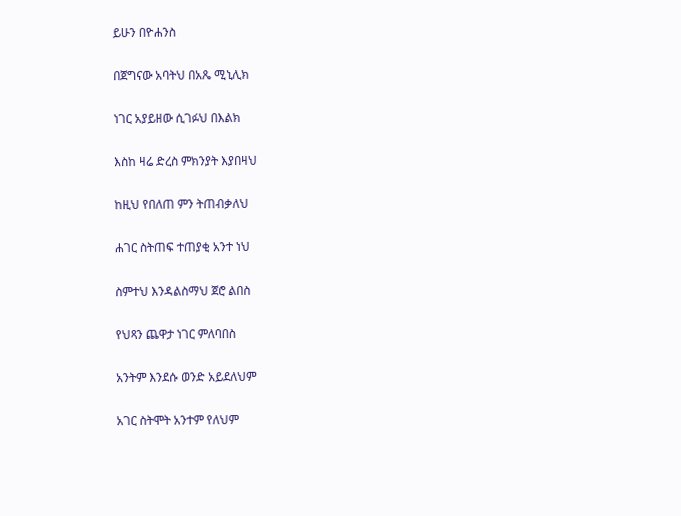ይሁን በዮሐንስ

በጀግናው አባትህ በአጼ ሚኒሊክ

ነገር አያይዘው ሲገፉህ በእልክ

እስከ ዛሬ ድረስ ምክንያት እያበዛህ

ከዚህ የበለጠ ምን ትጠብቃለህ

ሐገር ስትጠፍ ተጠያቂ አንተ ነህ

ስምተህ እንዳልስማህ ጀሮ ልበስ

የህጻን ጨዋታ ነገር ምለባበስ

አንትም እንደሱ ወንድ አይደለህም

አገር ስትሞት አንተም የለህም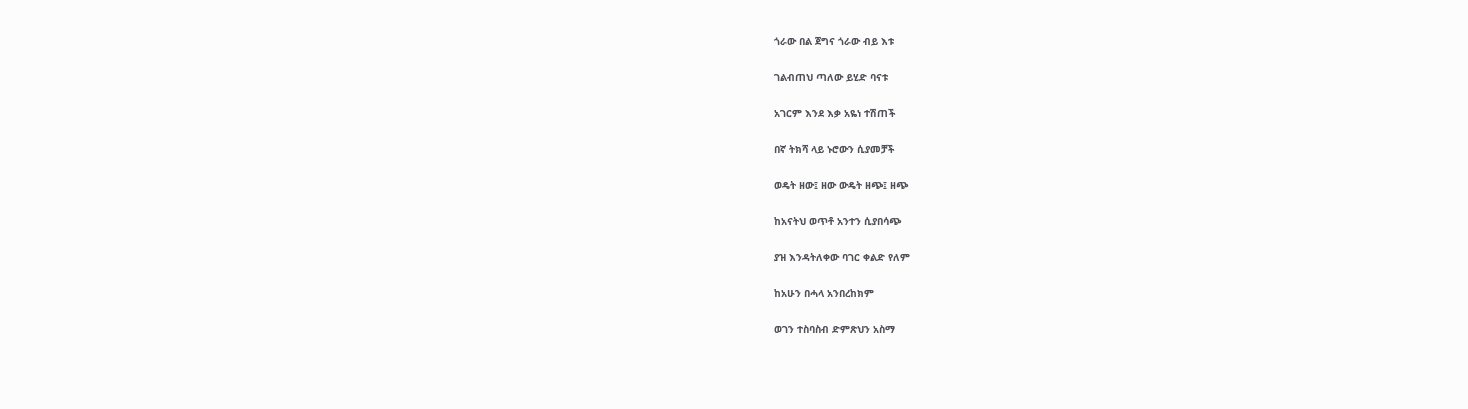ጎራው በል ጀግና ጎራው ብይ እቱ

ገልብጠህ ጣለው ይሂድ ባናቱ

አገርም እንደ እቃ አዬነ ተሽጠች

በኛ ትክሻ ላይ ኑሮውን ሲያመቻች

ወዴት ዘው፤ ዘው ውዴት ዘጭ፤ ዘጭ

ከአናትህ ወጥቶ አንተን ሲያበሳጭ

ያዝ እንዳትለቀው ባገር ቀልድ የለም

ከአሁን በሓላ አንበረከክም

ወገን ተስባስብ ድምጽህን አስማ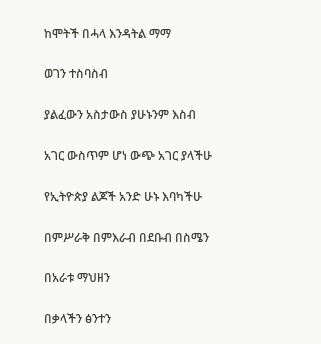ከሞትች በሓላ እንዳትል ማማ

ወገን ተስባስብ

ያልፈውን አስታውስ ያሁኑንም እስብ

አገር ውስጥም ሆነ ውጭ አገር ያላችሁ

የኢትዮጵያ ልጆች አንድ ሁኑ እባካችሁ

በምሥራቅ በምእራብ በደቡብ በስሜን

በአራቱ ማህዘን

በቃላችን ፅንተን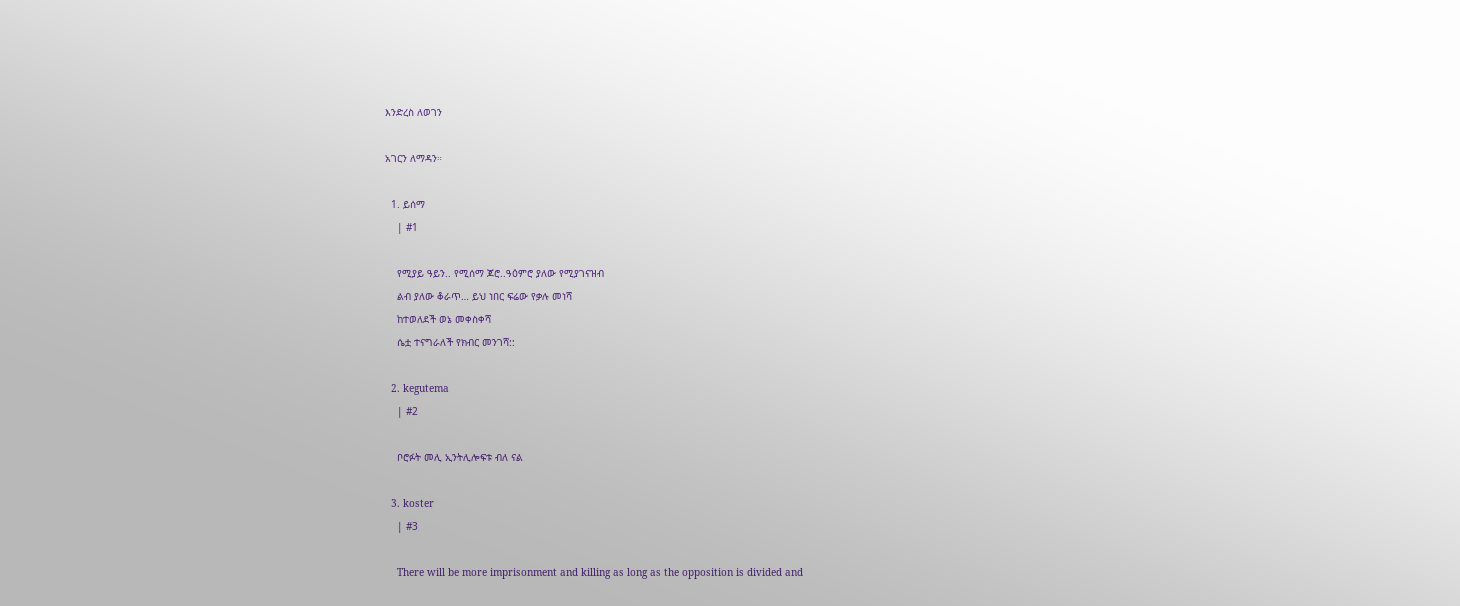እንድረስ ለወገን

አገርን ለማዳን።

  1. ይሰማ
    | #1

    የሚያይ ዓይን.. የሚሰማ ጆሮ..ዓዕምሮ ያለው የሚያገናዝብ
    ልብ ያለው ቆራጥ… ይህ ነበር ፍሬው የቃሉ መነሻ
    ከተወለደች ወኔ መቀስቀሻ
    ሴቷ ተናግራለች የክብር መንገሻ::

  2. kegutema
    | #2

    ቦሮፉት መሊ ኢንትሊሎፍቱ ብለ ናል

  3. koster
    | #3

    There will be more imprisonment and killing as long as the opposition is divided and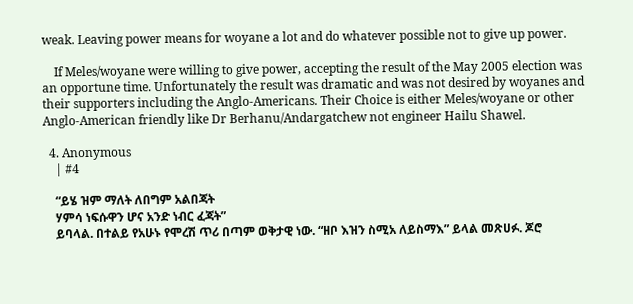weak. Leaving power means for woyane a lot and do whatever possible not to give up power.

    If Meles/woyane were willing to give power, accepting the result of the May 2005 election was an opportune time. Unfortunately the result was dramatic and was not desired by woyanes and their supporters including the Anglo-Americans. Their Choice is either Meles/woyane or other Anglo-American friendly like Dr Berhanu/Andargatchew not engineer Hailu Shawel.

  4. Anonymous
    | #4

    “ይሄ ዝም ማለት ለበግም አልበጃት
    ሃምሳ ነፍሱዋን ሆና አንድ ነብር ፈጃት”
    ይባላል. በተልይ የአሁኑ የሞረሽ ጥሪ በጣም ወቅታዊ ነው. “ዘቦ እዝን ስሚአ ለይስማእ” ይላል መጽሀፉ. ጆሮ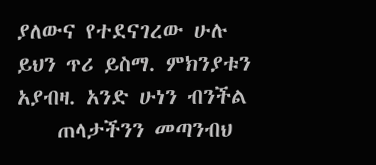ያለውና የተደናገረው ሁሉ ይህን ጥሪ ይስማ. ምክንያቱን አያብዛ. አንድ ሁነን ብንችል
    ጠላታችንን መጣንብህ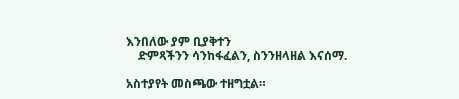እንበለው ያም ቢያቅተን
    ድምጻችንን ሳንከፋፈልን, ስንንዘላዘል እናሰማ.

አስተያየት መስጫው ተዘግቷል።